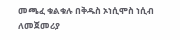መጫፈ ቁልቁሉ በቅዱስ ኦነሲሞስ ነሲብ ለመጀመሪያ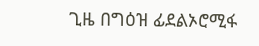ጊዜ በግዕዝ ፊደልኦሮሚፋ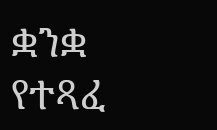ቋንቋ የተጻፈ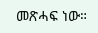መጽሓፍ ነው።